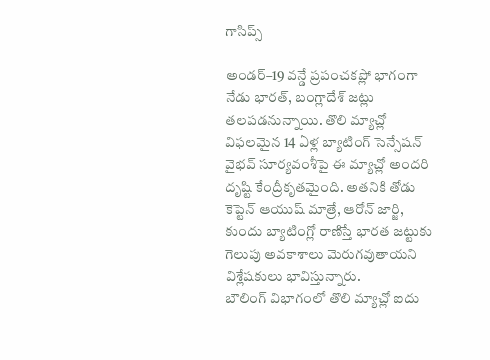గాసిప్స్

అండర్–19 వన్డే ప్రపంచకప్లో భాగంగా నేడు భారత్, బంగ్లాదేశ్ జట్లు తలపడనున్నాయి. తొలి మ్యాచ్లో విఫలమైన 14 ఏళ్ల బ్యాటింగ్ సెన్సేషన్ వైభవ్ సూర్యవంశీపై ఈ మ్యాచ్లో అందరి దృష్టి కేంద్రీకృతమైంది. అతనికి తోడు కెప్టెన్ ఆయుష్ మాత్రే, ఆరోన్ జార్జి, కుందు బ్యాటింగ్లో రాణిస్తే భారత జట్టుకు గెలుపు అవకాశాలు మెరుగవుతాయని విశ్లేషకులు భావిస్తున్నారు.
బౌలింగ్ విభాగంలో తొలి మ్యాచ్లో ఐదు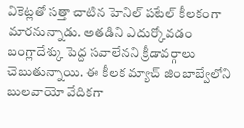వికెట్లతో సత్తా చాటిన హెనిల్ పటేల్ కీలకంగా మారనున్నాడు. అతడిని ఎదుర్కోవడం బంగ్లాదేశ్కు పెద్ద సవాలేనని క్రీడావర్గాలు చెబుతున్నాయి. ఈ కీలక మ్యాచ్ జింబాబ్వేలోని బులవాయో వేదికగా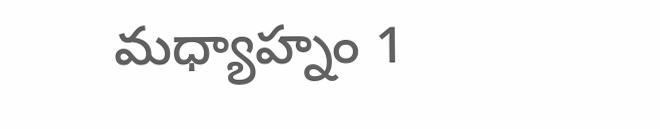మధ్యాహ్నం 1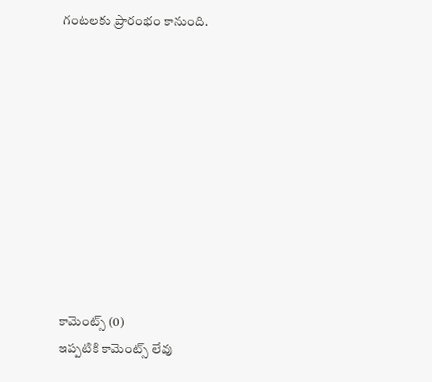గంటలకు ప్రారంభం కానుంది.










కామెంట్స్ (0)
ఇప్పటికి కామెంట్స్ లేవు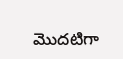మొదటిగా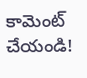కామెంట్ చేయండి!